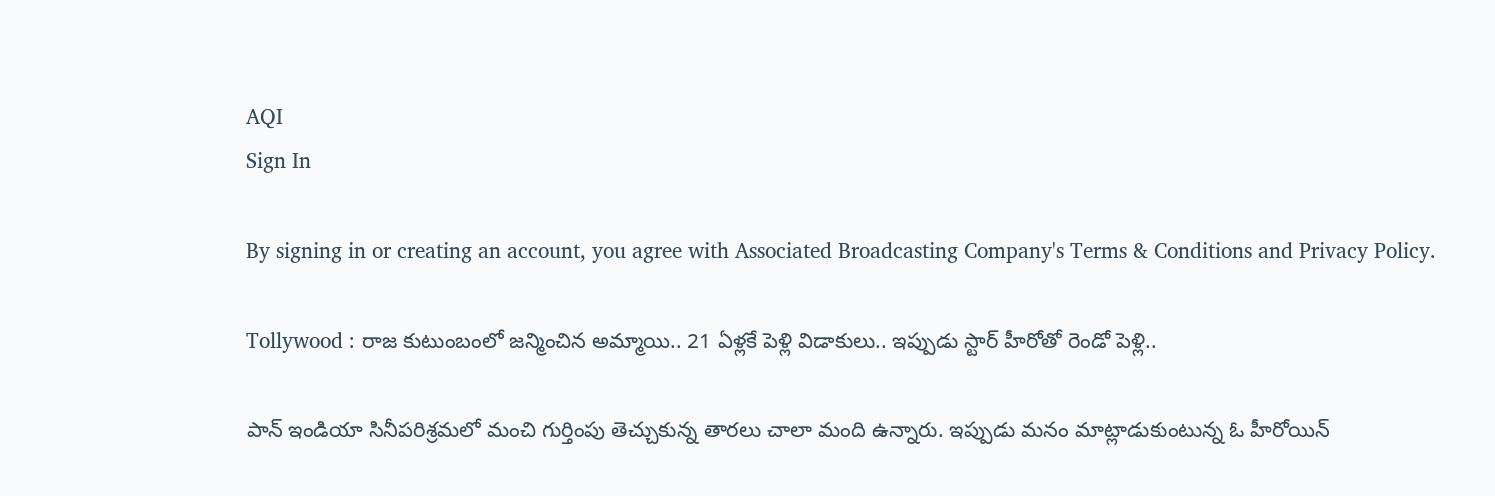AQI
Sign In

By signing in or creating an account, you agree with Associated Broadcasting Company's Terms & Conditions and Privacy Policy.

Tollywood : రాజ కుటుంబంలో జన్మించిన అమ్మాయి.. 21 ఏళ్లకే పెళ్లి విడాకులు.. ఇప్పుడు స్టార్ హీరోతో రెండో పెళ్లి..

పాన్ ఇండియా సినీపరిశ్రమలో మంచి గుర్తింపు తెచ్చుకున్న తారలు చాలా మంది ఉన్నారు. ఇప్పుడు మనం మాట్లాడుకుంటున్న ఓ హీరోయిన్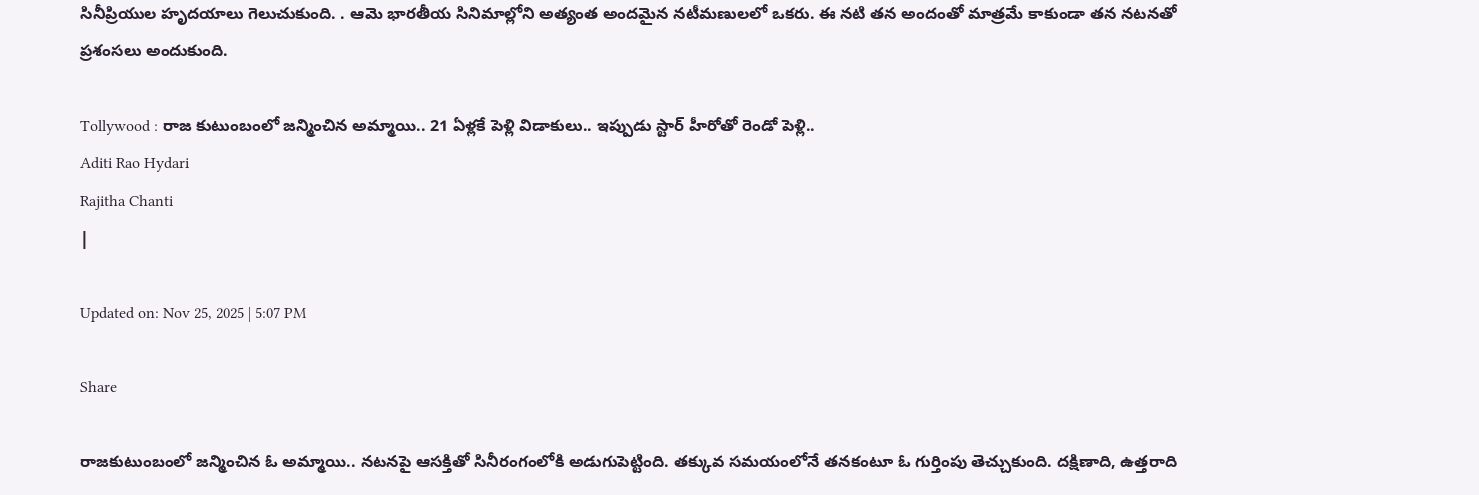సినీప్రియుల హృదయాలు గెలుచుకుంది. . ఆమె భారతీయ సినిమాల్లోని అత్యంత అందమైన నటీమణులలో ఒకరు. ఈ నటి తన అందంతో మాత్రమే కాకుండా తన నటనతో ప్రశంసలు అందుకుంది.

Tollywood : రాజ కుటుంబంలో జన్మించిన అమ్మాయి.. 21 ఏళ్లకే పెళ్లి విడాకులు.. ఇప్పుడు స్టార్ హీరోతో రెండో పెళ్లి..
Aditi Rao Hydari
Rajitha Chanti
|

Updated on: Nov 25, 2025 | 5:07 PM

Share

రాజకుటుంబంలో జన్మించిన ఓ అమ్మాయి.. నటనపై ఆసక్తితో సినీరంగంలోకి అడుగుపెట్టింది. తక్కువ సమయంలోనే తనకంటూ ఓ గుర్తింపు తెచ్చుకుంది. దక్షిణాది, ఉత్తరాది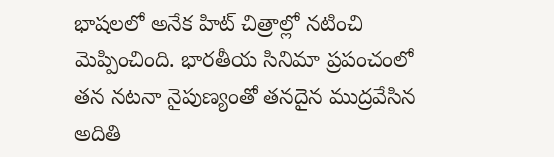భాషలలో అనేక హిట్ చిత్రాల్లో నటించి మెప్పించింది. భారతీయ సినిమా ప్రపంచంలో తన నటనా నైపుణ్యంతో తనదైన ముద్రవేసిన అదితి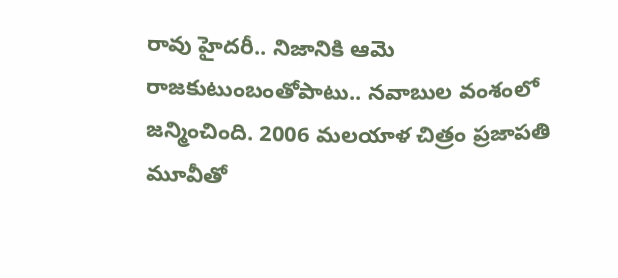రావు హైదరీ.. నిజానికి ఆమె రాజకుటుంబంతోపాటు.. నవాబుల వంశంలో జన్మించింది. 2006 మలయాళ చిత్రం ప్రజాపతి మూవీతో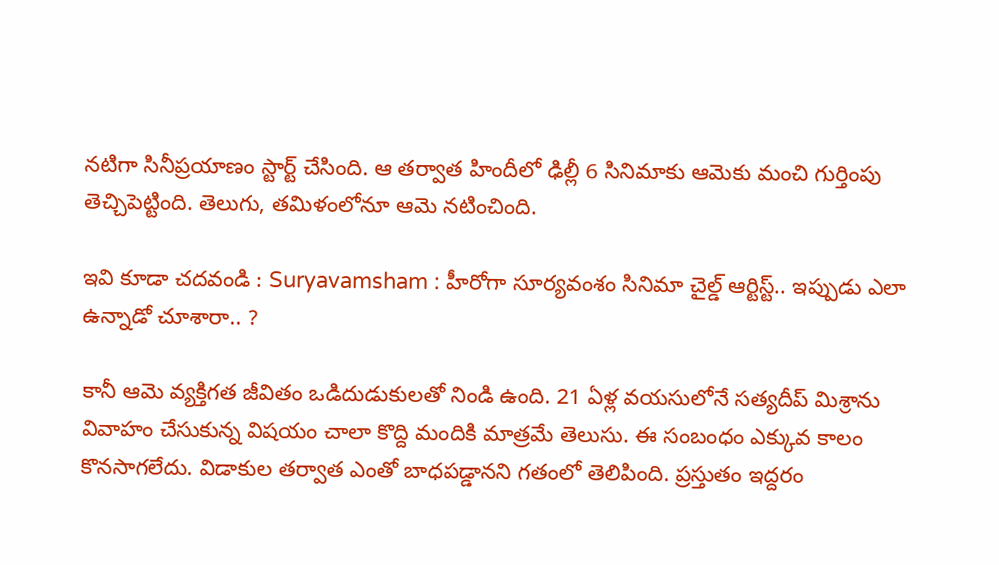నటిగా సినీప్రయాణం స్టార్ట్ చేసింది. ఆ తర్వాత హిందీలో ఢిల్లీ 6 సినిమాకు ఆమెకు మంచి గుర్తింపు తెచ్చిపెట్టింది. తెలుగు, తమిళంలోనూ ఆమె నటించింది.

ఇవి కూడా చదవండి : Suryavamsham : హీరోగా సూర్యవంశం సినిమా చైల్డ్ ఆర్టిస్ట్.. ఇప్పుడు ఎలా ఉన్నాడో చూశారా.. ?

కానీ ఆమె వ్యక్తిగత జీవితం ఒడిదుడుకులతో నిండి ఉంది. 21 ఏళ్ల వయసులోనే సత్యదీప్ మిశ్రాను వివాహం చేసుకున్న విషయం చాలా కొద్ది మందికి మాత్రమే తెలుసు. ఈ సంబంధం ఎక్కువ కాలం కొనసాగలేదు. విడాకుల తర్వాత ఎంతో బాధపడ్డానని గతంలో తెలిపింది. ప్రస్తుతం ఇద్దరం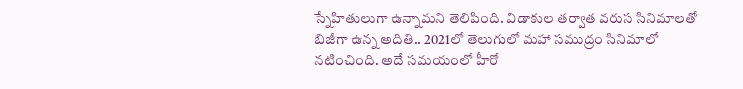స్నేహితులుగా ఉన్నామని తెలిపింది. విడాకుల తర్వాత వరుస సినిమాలతో బిజీగా ఉన్న అదితి.. 2021లో తెలుగులో మహా సముద్రం సినిమాలో నటించింది. అదే సమయంలో హీరో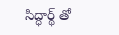సిద్ధార్థ్ తో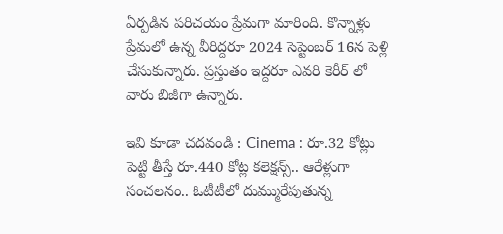ఏర్పడిన పరిచయం ప్రేమగా మారింది. కొన్నాళ్లు ప్రేమలో ఉన్న వీరిద్దరూ 2024 సెప్టెంబర్ 16న పెళ్లి చేసుకున్నారు. ప్రస్తుతం ఇద్దరూ ఎవరి కెరీర్ లో వారు బిజీగా ఉన్నారు.

ఇవి కూడా చదవండి : Cinema : రూ.32 కోట్లు పెట్టి తీస్తే రూ.440 కోట్ల కలెక్షన్స్.. ఆరేళ్లుగా సంచలనం.. ఓటీటీలో దుమ్మురేపుతున్న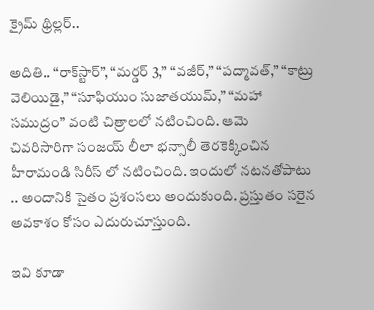క్రైమ్ థ్రిల్లర్..

అదితి.. “రాక్‌స్టార్”, “మర్డర్ 3,” “వజీర్,” “పద్మావత్,” “కాట్రు వెలియిడై,” “సూఫియుం సుజాతయుమ్,” “మహా సముద్రం” వంటి చిత్రాలలో నటించింది. ఆమె చివరిసారిగా సంజయ్ లీలా భన్సాలీ తెరకెక్కించిన హీరామండి సిరీస్ లో నటించింది. ఇందులో నటనతోపాటు .. అందానికి సైతం ప్రశంసలు అందుకుంది. ప్రస్తుతం సరైన అవకాశం కోసం ఎదురుచూస్తుంది.

ఇవి కూడా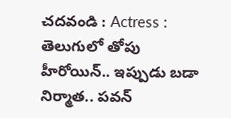చదవండి : Actress : తెలుగులో తోపు హీరోయిన్.. ఇప్పుడు బడా నిర్మాత.. పవన్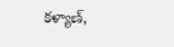కళ్యాణ్,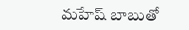మహేష్ బాబుతో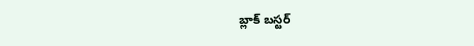బ్లాక్ బస్టర్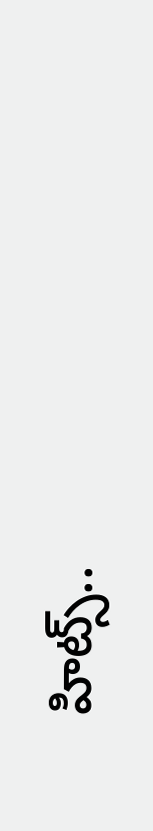హిట్స్..